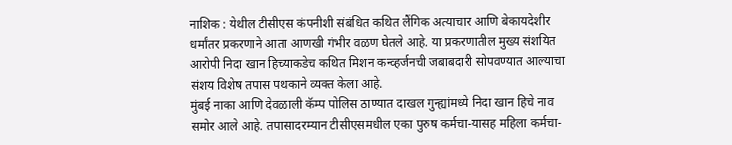नाशिक : येथील टीसीएस कंपनीशी संबंधित कथित लैंगिक अत्याचार आणि बेकायदेशीर धर्मांतर प्रकरणाने आता आणखी गंभीर वळण घेतले आहे. या प्रकरणातील मुख्य संशयित आरोपी निदा खान हिच्याकडेच कथित मिशन कन्व्हर्जनची जबाबदारी सोपवण्यात आल्याचा संशय विशेष तपास पथकाने व्यक्त केला आहे.
मुंबई नाका आणि देवळाली कॅम्प पोलिस ठाण्यात दाखल गुन्ह्यांमध्ये निदा खान हिचे नाव समोर आले आहे. तपासादरम्यान टीसीएसमधील एका पुरुष कर्मचा-यासह महिला कर्मचा-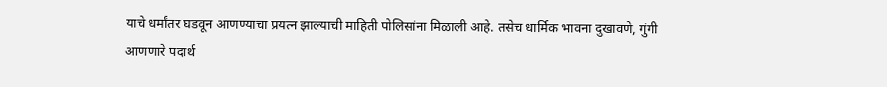याचे धर्मांतर घडवून आणण्याचा प्रयत्न झाल्याची माहिती पोलिसांना मिळाली आहे. तसेच धार्मिक भावना दुखावणे, गुंगी आणणारे पदार्थ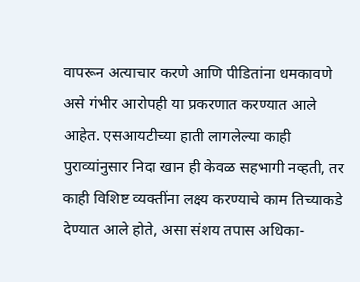वापरून अत्याचार करणे आणि पीडितांना धमकावणे असे गंभीर आरोपही या प्रकरणात करण्यात आले आहेत. एसआयटीच्या हाती लागलेल्या काही पुराव्यांनुसार निदा खान ही केवळ सहभागी नव्हती, तर काही विशिष्ट व्यक्तींना लक्ष्य करण्याचे काम तिच्याकडे देण्यात आले होते, असा संशय तपास अधिका-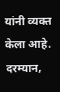यांनी व्यक्त केला आहे.
दरम्यान,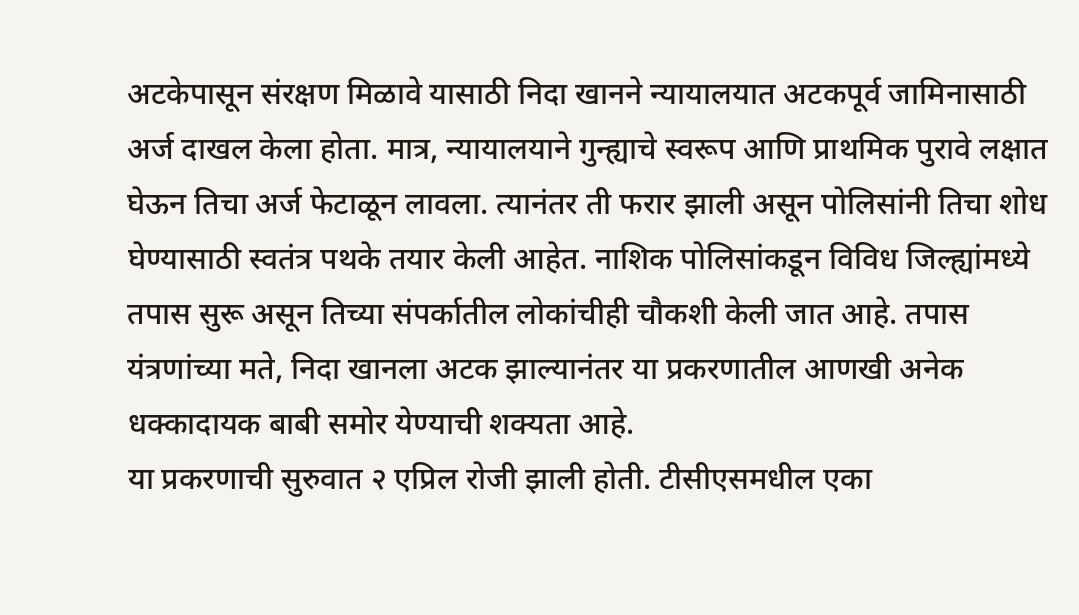अटकेपासून संरक्षण मिळावे यासाठी निदा खानने न्यायालयात अटकपूर्व जामिनासाठी अर्ज दाखल केला होता. मात्र, न्यायालयाने गुन्ह्याचे स्वरूप आणि प्राथमिक पुरावे लक्षात घेऊन तिचा अर्ज फेटाळून लावला. त्यानंतर ती फरार झाली असून पोलिसांनी तिचा शोध घेण्यासाठी स्वतंत्र पथके तयार केली आहेत. नाशिक पोलिसांकडून विविध जिल्ह्यांमध्ये तपास सुरू असून तिच्या संपर्कातील लोकांचीही चौकशी केली जात आहे. तपास यंत्रणांच्या मते, निदा खानला अटक झाल्यानंतर या प्रकरणातील आणखी अनेक धक्कादायक बाबी समोर येण्याची शक्यता आहे.
या प्रकरणाची सुरुवात २ एप्रिल रोजी झाली होती. टीसीएसमधील एका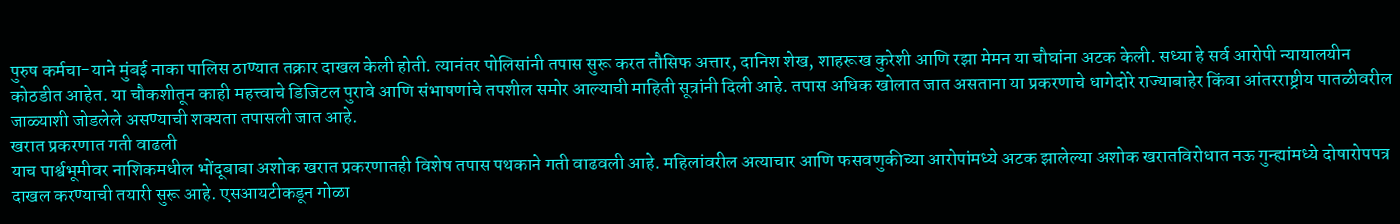पुरुष कर्मचा-याने मुंबई नाका पालिस ठाण्यात तक्रार दाखल केली होती. त्यानंतर पोलिसांनी तपास सुरू करत तौसिफ अत्तार, दानिश शेख, शाहरूख कुरेशी आणि रझा मेमन या चौघांना अटक केली. सध्या हे सर्व आरोपी न्यायालयीन कोठडीत आहेत. या चौकशीतून काही महत्त्वाचे डिजिटल पुरावे आणि संभाषणांचे तपशील समोर आल्याची माहिती सूत्रांनी दिली आहे. तपास अधिक खोलात जात असताना या प्रकरणाचे धागेदोरे राज्याबाहेर किंवा आंतरराष्ट्रीय पातळीवरील जाळ्याशी जोडलेले असण्याची शक्यता तपासली जात आहे.
खरात प्रकरणात गती वाढली
याच पार्श्वभूमीवर नाशिकमधील भोंदूबाबा अशोक खरात प्रकरणातही विशेष तपास पथकाने गती वाढवली आहे. महिलांवरील अत्याचार आणि फसवणुकीच्या आरोपांमध्ये अटक झालेल्या अशोक खरातविरोधात नऊ गुन्ह्यांमध्ये दोषारोपपत्र दाखल करण्याची तयारी सुरू आहे. एसआयटीकडून गोळा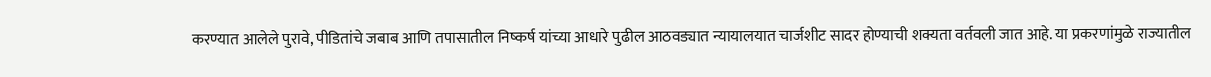करण्यात आलेले पुरावे, पीडितांचे जबाब आणि तपासातील निष्कर्ष यांच्या आधारे पुढील आठवड्यात न्यायालयात चार्जशीट सादर होण्याची शक्यता वर्तवली जात आहे. या प्रकरणांमुळे राज्यातील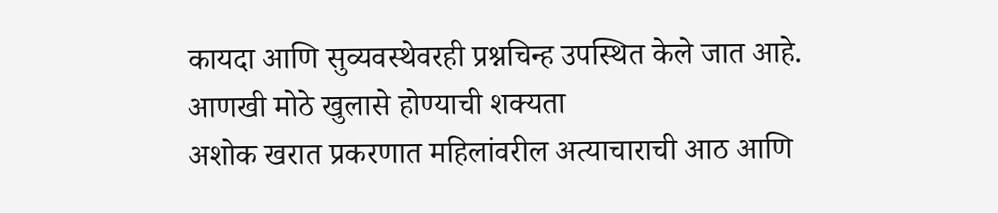कायदा आणि सुव्यवस्थेवरही प्रश्नचिन्ह उपस्थित केले जात आहे.
आणखी मोठे खुलासे होण्याची शक्यता
अशोक खरात प्रकरणात महिलांवरील अत्याचाराची आठ आणि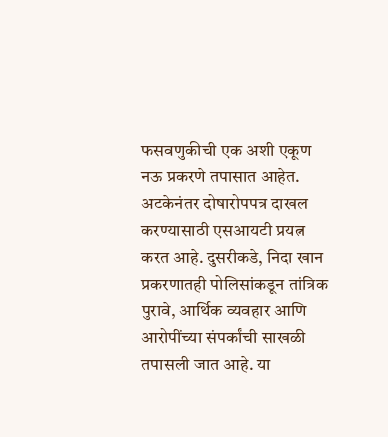फसवणुकीची एक अशी एकूण नऊ प्रकरणे तपासात आहेत. अटकेनंतर दोषारोपपत्र दाखल करण्यासाठी एसआयटी प्रयत्न करत आहे. दुसरीकडे, निदा खान प्रकरणातही पोलिसांकडून तांत्रिक पुरावे, आर्थिक व्यवहार आणि आरोपींच्या संपर्कांची साखळी तपासली जात आहे. या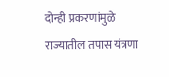दोन्ही प्रकरणांमुळे राज्यातील तपास यंत्रणा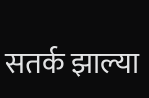सतर्क झाल्या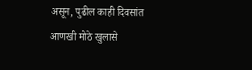असून, पुढील काही दिवसांत आणखी मोठे खुलासे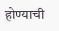होण्याची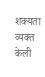शक्यता व्यक्त केली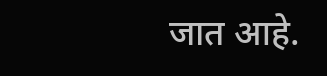जात आहे.